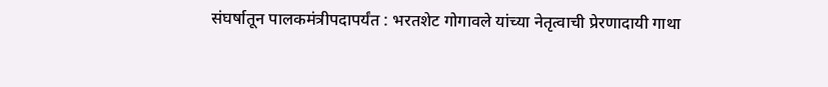संघर्षातून पालकमंत्रीपदापर्यंत : भरतशेट गोगावले यांच्या नेतृत्वाची प्रेरणादायी गाथा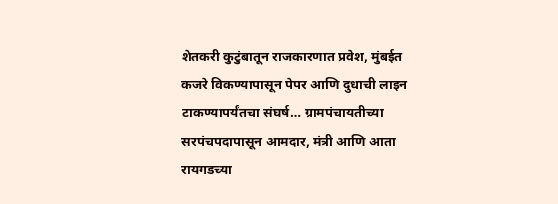शेतकरी कुटुंबातून राजकारणात प्रवेश, मुंबईत कजरे विकण्यापासून पेपर आणि दुधाची लाइन टाकण्यापर्यंतचा संघर्ष… ग्रामपंचायतीच्या सरपंचपदापासून आमदार, मंत्री आणि आता रायगडच्या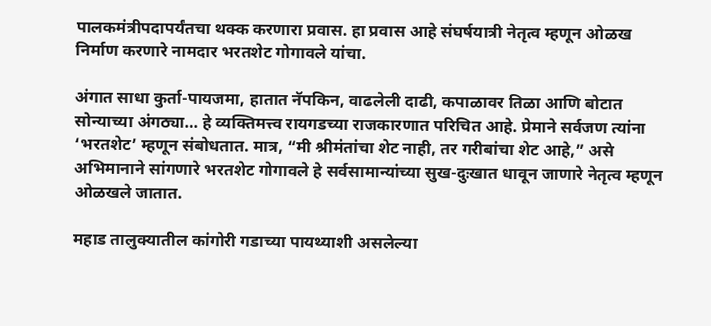पालकमंत्रीपदापर्यंतचा थक्क करणारा प्रवास. हा प्रवास आहे संघर्षयात्री नेतृत्व म्हणून ओळख निर्माण करणारे नामदार भरतशेट गोगावले यांचा.

अंगात साधा कुर्ता-पायजमा, हातात नॅपकिन, वाढलेली दाढी, कपाळावर तिळा आणि बोटात सोन्याच्या अंगठ्या… हे व्यक्तिमत्त्व रायगडच्या राजकारणात परिचित आहे. प्रेमाने सर्वजण त्यांना ‘भरतशेट’ म्हणून संबोधतात. मात्र, “मी श्रीमंतांचा शेट नाही, तर गरीबांचा शेट आहे,” असे अभिमानाने सांगणारे भरतशेट गोगावले हे सर्वसामान्यांच्या सुख-दुःखात धावून जाणारे नेतृत्व म्हणून ओळखले जातात.

महाड तालुक्यातील कांगोरी गडाच्या पायथ्याशी असलेल्या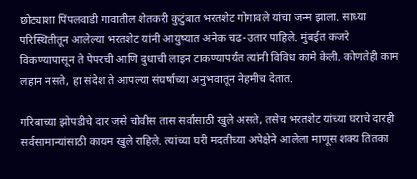छोट्याशा पिंपलवाडी गावातील शेतकरी कुटुंबात भरतशेट गोगावले यांचा जन्म झाला. साध्या परिस्थितीतून आलेल्या भरतशेट यांनी आयुष्यात अनेक चढ-उतार पाहिले. मुंबईत कजरे विकण्यापासून ते पेपरची आणि दुधाची लाइन टाकण्यापर्यंत त्यांनी विविध कामे केली. कोणतेही काम लहान नसते, हा संदेश ते आपल्या संघर्षाच्या अनुभवातून नेहमीच देतात.

गरिबाच्या झोपडीचे दार जसे चोवीस तास सर्वांसाठी खुले असते, तसेच भरतशेट यांच्या घराचे दारही सर्वसामान्यांसाठी कायम खुले राहिले. त्यांच्या घरी मदतीच्या अपेक्षेने आलेला माणूस शक्य तितका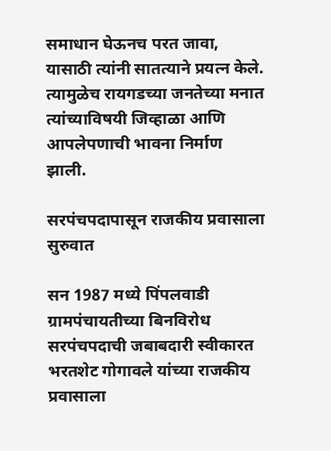समाधान घेऊनच परत जावा, यासाठी त्यांनी सातत्याने प्रयत्न केले. त्यामुळेच रायगडच्या जनतेच्या मनात त्यांच्याविषयी जिव्हाळा आणि आपलेपणाची भावना निर्माण झाली.

सरपंचपदापासून राजकीय प्रवासाला सुरुवात

सन 1987 मध्ये पिंपलवाडी ग्रामपंचायतीच्या बिनविरोध सरपंचपदाची जबाबदारी स्वीकारत भरतशेट गोगावले यांच्या राजकीय प्रवासाला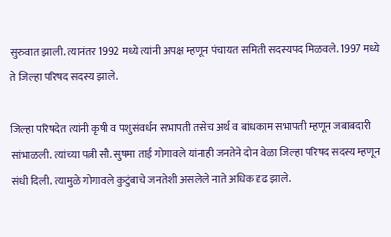सुरुवात झाली. त्यानंतर 1992 मध्ये त्यांनी अपक्ष म्हणून पंचायत समिती सदस्यपद मिळवले. 1997 मध्ये ते जिल्हा परिषद सदस्य झाले.

जिल्हा परिषदेत त्यांनी कृषी व पशुसंवर्धन सभापती तसेच अर्थ व बांधकाम सभापती म्हणून जबाबदारी सांभाळली. त्यांच्या पत्नी सौ. सुषमा ताई गोगावले यांनाही जनतेने दोन वेळा जिल्हा परिषद सदस्य म्हणून संधी दिली. त्यामुळे गोगावले कुटुंबाचे जनतेशी असलेले नाते अधिक दृढ झाले.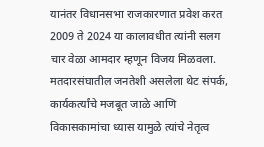यानंतर विधानसभा राजकारणात प्रवेश करत 2009 ते 2024 या कालावधीत त्यांनी सलग चार वेळा आमदार म्हणून विजय मिळवला. मतदारसंघातील जनतेशी असलेला थेट संपर्क, कार्यकर्त्यांचे मजबूत जाळे आणि विकासकामांचा ध्यास यामुळे त्यांचे नेतृत्व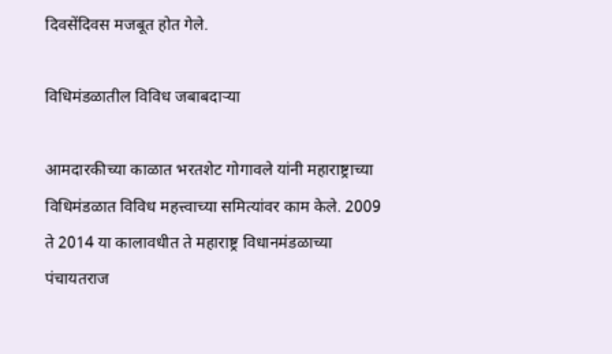दिवसेंदिवस मजबूत होत गेले.

विधिमंडळातील विविध जबाबदाऱ्या

आमदारकीच्या काळात भरतशेट गोगावले यांनी महाराष्ट्राच्या विधिमंडळात विविध महत्त्वाच्या समित्यांवर काम केले. 2009 ते 2014 या कालावधीत ते महाराष्ट्र विधानमंडळाच्या पंचायतराज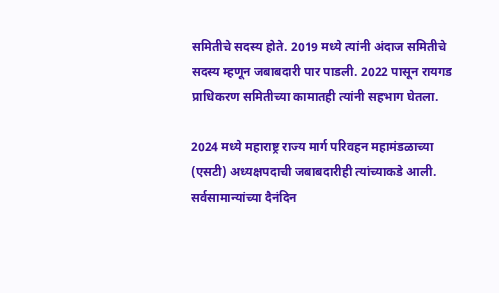समितीचे सदस्य होते. 2019 मध्ये त्यांनी अंदाज समितीचे सदस्य म्हणून जबाबदारी पार पाडली. 2022 पासून रायगड प्राधिकरण समितीच्या कामातही त्यांनी सहभाग घेतला.

2024 मध्ये महाराष्ट्र राज्य मार्ग परिवहन महामंडळाच्या (एसटी) अध्यक्षपदाची जबाबदारीही त्यांच्याकडे आली. सर्वसामान्यांच्या दैनंदिन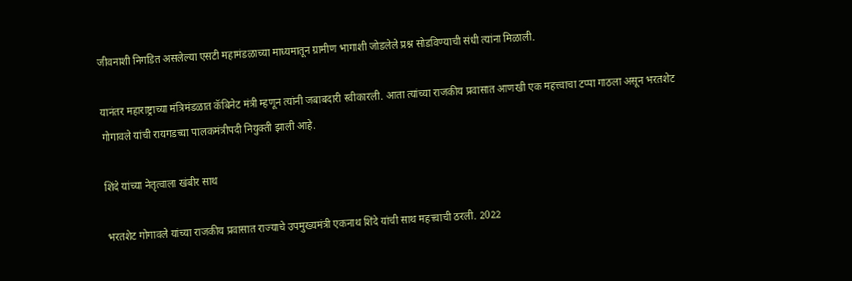जीवनाशी निगडित असलेल्या एसटी महामंडळाच्या माध्यमातून ग्रामीण भागाशी जोडलेले प्रश्न सोडविण्याची संधी त्यांना मिळाली.

यानंतर महाराष्ट्राच्या मंत्रिमंडळात कॅबिनेट मंत्री म्हणून त्यांनी जबाबदारी स्वीकारली. आता त्यांच्या राजकीय प्रवासात आणखी एक महत्त्वाचा टप्पा गाठला असून भरतशेट गोगावले यांची रायगडच्या पालकमंत्रीपदी नियुक्ती झाली आहे.

शिंदे यांच्या नेतृत्वाला खंबीर साथ

भरतशेट गोगावले यांच्या राजकीय प्रवासात राज्याचे उपमुख्यमंत्री एकनाथ शिंदे यांची साथ महत्त्वाची ठरली. 2022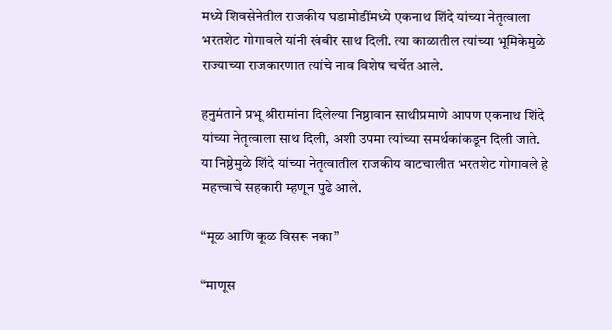मध्ये शिवसेनेतील राजकीय घडामोडींमध्ये एकनाथ शिंदे यांच्या नेतृत्वाला भरतशेट गोगावले यांनी खंबीर साथ दिली. त्या काळातील त्यांच्या भूमिकेमुळे राज्याच्या राजकारणात त्यांचे नाव विशेष चर्चेत आले.

हनुमंताने प्रभू श्रीरामांना दिलेल्या निष्ठावान साथीप्रमाणे आपण एकनाथ शिंदे यांच्या नेतृत्वाला साथ दिली, अशी उपमा त्यांच्या समर्थकांकडून दिली जाते. या निष्ठेमुळे शिंदे यांच्या नेतृत्वातील राजकीय वाटचालीत भरतशेट गोगावले हे महत्त्वाचे सहकारी म्हणून पुढे आले.

“मूळ आणि कूळ विसरू नका”

“माणूस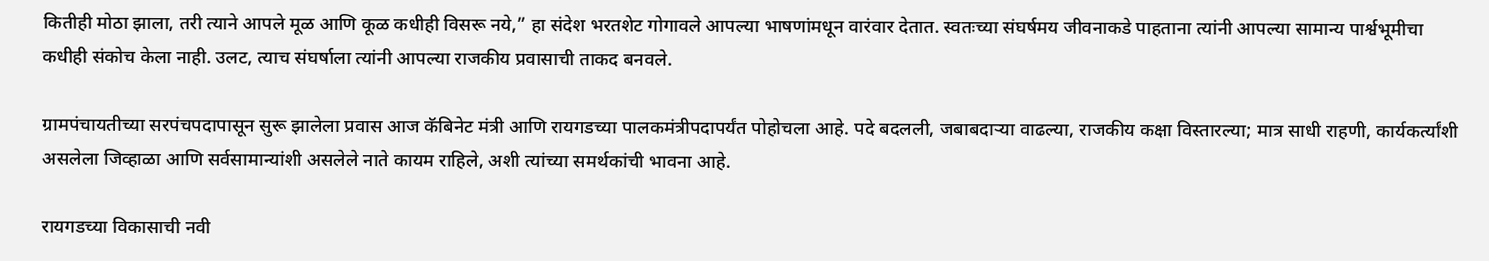कितीही मोठा झाला, तरी त्याने आपले मूळ आणि कूळ कधीही विसरू नये,” हा संदेश भरतशेट गोगावले आपल्या भाषणांमधून वारंवार देतात. स्वतःच्या संघर्षमय जीवनाकडे पाहताना त्यांनी आपल्या सामान्य पार्श्वभूमीचा कधीही संकोच केला नाही. उलट, त्याच संघर्षाला त्यांनी आपल्या राजकीय प्रवासाची ताकद बनवले.

ग्रामपंचायतीच्या सरपंचपदापासून सुरू झालेला प्रवास आज कॅबिनेट मंत्री आणि रायगडच्या पालकमंत्रीपदापर्यंत पोहोचला आहे. पदे बदलली, जबाबदाऱ्या वाढल्या, राजकीय कक्षा विस्तारल्या; मात्र साधी राहणी, कार्यकर्त्यांशी असलेला जिव्हाळा आणि सर्वसामान्यांशी असलेले नाते कायम राहिले, अशी त्यांच्या समर्थकांची भावना आहे.

रायगडच्या विकासाची नवी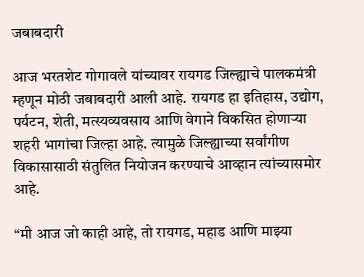जबाबदारी

आज भरतशेट गोगावले यांच्यावर रायगड जिल्ह्याचे पालकमंत्री म्हणून मोठी जबाबदारी आली आहे. रायगड हा इतिहास, उद्योग, पर्यटन, शेती, मत्स्यव्यवसाय आणि वेगाने विकसित होणाऱ्या शहरी भागांचा जिल्हा आहे. त्यामुळे जिल्ह्याच्या सर्वांगीण विकासासाठी संतुलित नियोजन करण्याचे आव्हान त्यांच्यासमोर आहे.

“मी आज जो काही आहे, तो रायगड, महाड आणि माझ्या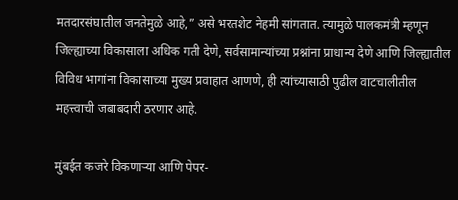मतदारसंघातील जनतेमुळे आहे,” असे भरतशेट नेहमी सांगतात. त्यामुळे पालकमंत्री म्हणून जिल्ह्याच्या विकासाला अधिक गती देणे, सर्वसामान्यांच्या प्रश्नांना प्राधान्य देणे आणि जिल्ह्यातील विविध भागांना विकासाच्या मुख्य प्रवाहात आणणे, ही त्यांच्यासाठी पुढील वाटचालीतील महत्त्वाची जबाबदारी ठरणार आहे.

मुंबईत कजरे विकणाऱ्या आणि पेपर-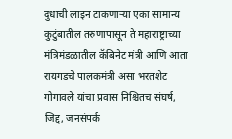दुधाची लाइन टाकणाऱ्या एका सामान्य कुटुंबातील तरुणापासून ते महाराष्ट्राच्या मंत्रिमंडळातील कॅबिनेट मंत्री आणि आता रायगडचे पालकमंत्री असा भरतशेट गोगावले यांचा प्रवास निश्चितच संघर्ष, जिद्द, जनसंपर्क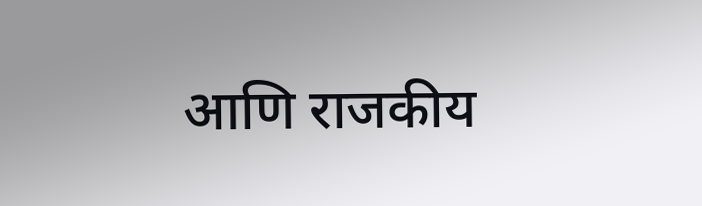आणि राजकीय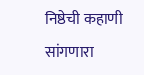निष्ठेची कहाणी सांगणारा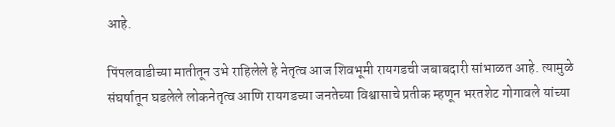आहे.

पिंपलवाडीच्या मातीतून उभे राहिलेले हे नेतृत्व आज शिवभूमी रायगडची जबाबदारी सांभाळत आहे. त्यामुळे संघर्षातून घडलेले लोकनेतृत्व आणि रायगडच्या जनतेच्या विश्वासाचे प्रतीक म्हणून भरतशेट गोगावले यांच्या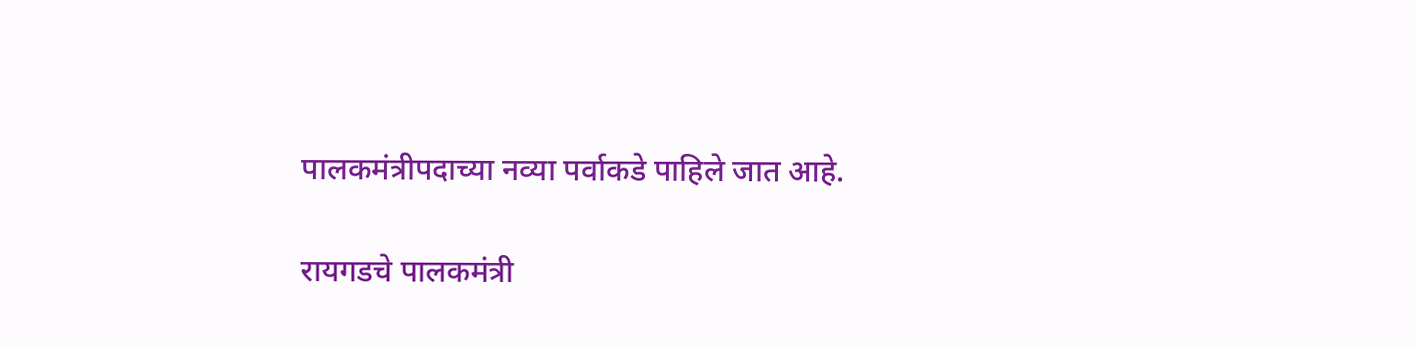पालकमंत्रीपदाच्या नव्या पर्वाकडे पाहिले जात आहे.

रायगडचे पालकमंत्री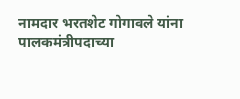नामदार भरतशेट गोगावले यांना पालकमंत्रीपदाच्या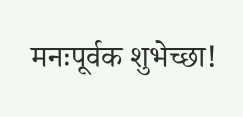मनःपूर्वक शुभेच्छा!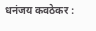धनंजय कवठेकर :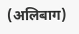(अलिबाग)